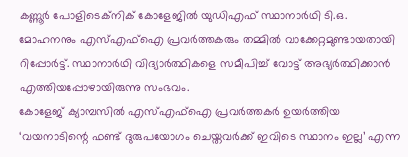കണ്ണൂർ പോളിടെക്നിക് കോളേജിൽ യുഡിഎഫ് സ്ഥാനാർഥി ടി.ഒ. മോഹനനും എസ്എഫ്ഐ പ്രവർത്തകരും തമ്മിൽ വാക്കേറ്റമുണ്ടായതായി റിപ്പോർട്ട്. സ്ഥാനാർഥി വിദ്യാർത്ഥികളെ സമീപിച്ച് വോട്ട് അഭ്യർത്ഥിക്കാൻ എത്തിയപ്പോഴായിരുന്നു സംഭവം.
കോളേജ് ക്യാമ്പസിൽ എസ്എഫ്ഐ പ്രവർത്തകർ ഉയർത്തിയ ‘വയനാടിന്റെ ഫണ്ട് ദുരുപയോഗം ചെയ്തവർക്ക് ഇവിടെ സ്ഥാനം ഇല്ല’ എന്ന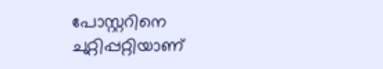പോസ്റ്ററിനെ ചുറ്റിപ്പറ്റിയാണ്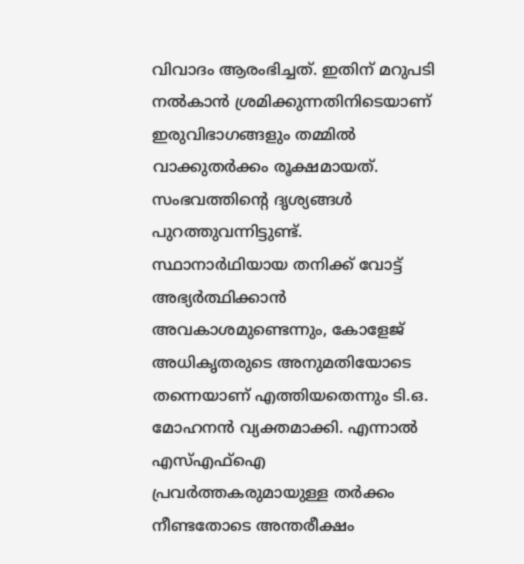വിവാദം ആരംഭിച്ചത്. ഇതിന് മറുപടി നൽകാൻ ശ്രമിക്കുന്നതിനിടെയാണ് ഇരുവിഭാഗങ്ങളും തമ്മിൽ വാക്കുതർക്കം രൂക്ഷമായത്. സംഭവത്തിന്റെ ദൃശ്യങ്ങൾ പുറത്തുവന്നിട്ടുണ്ട്.
സ്ഥാനാർഥിയായ തനിക്ക് വോട്ട് അഭ്യർത്ഥിക്കാൻ അവകാശമുണ്ടെന്നും, കോളേജ് അധികൃതരുടെ അനുമതിയോടെ തന്നെയാണ് എത്തിയതെന്നും ടി.ഒ. മോഹനൻ വ്യക്തമാക്കി. എന്നാൽ എസ്എഫ്ഐ പ്രവർത്തകരുമായുള്ള തർക്കം നീണ്ടതോടെ അന്തരീക്ഷം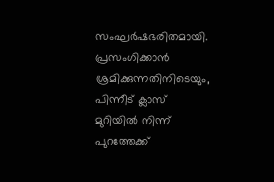സംഘർഷഭരിതമായി.
പ്രസംഗിക്കാൻ ശ്രമിക്കുന്നതിനിടെയും, പിന്നീട് ക്ലാസ് മുറിയിൽ നിന്ന് പുറത്തേക്ക്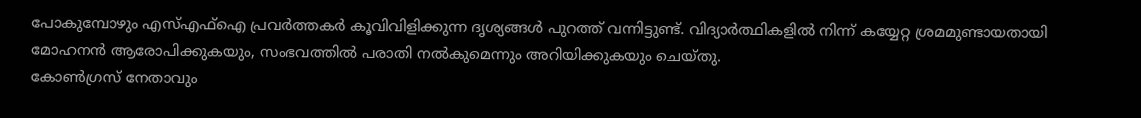പോകുമ്പോഴും എസ്എഫ്ഐ പ്രവർത്തകർ കൂവിവിളിക്കുന്ന ദൃശ്യങ്ങൾ പുറത്ത് വന്നിട്ടുണ്ട്. വിദ്യാർത്ഥികളിൽ നിന്ന് കയ്യേറ്റ ശ്രമമുണ്ടായതായി മോഹനൻ ആരോപിക്കുകയും, സംഭവത്തിൽ പരാതി നൽകുമെന്നും അറിയിക്കുകയും ചെയ്തു.
കോൺഗ്രസ് നേതാവും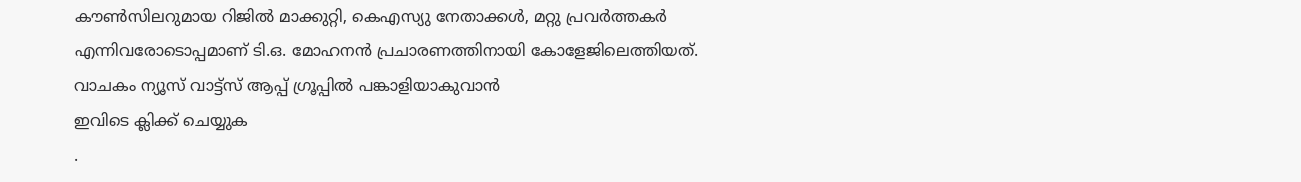കൗൺസിലറുമായ റിജിൽ മാക്കുറ്റി, കെഎസ്യു നേതാക്കൾ, മറ്റു പ്രവർത്തകർ എന്നിവരോടൊപ്പമാണ് ടി.ഒ. മോഹനൻ പ്രചാരണത്തിനായി കോളേജിലെത്തിയത്.
വാചകം ന്യൂസ് വാട്ട്സ് ആപ്പ് ഗ്രൂപ്പിൽ പങ്കാളിയാകുവാൻ
ഇവിടെ ക്ലിക്ക് ചെയ്യുക
.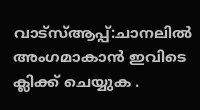വാട്സ്ആപ്പ്:ചാനലിൽ അംഗമാകാൻ ഇവിടെ ക്ലിക്ക് ചെയ്യുക .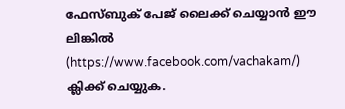ഫേസ്ബുക് പേജ് ലൈക്ക് ചെയ്യാൻ ഈ ലിങ്കിൽ (https://www.facebook.com/vachakam/) ക്ലിക്ക് ചെയ്യുക.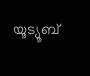യൂട്യൂബ്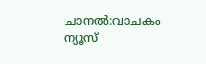ചാനൽ:വാചകം ന്യൂസ്